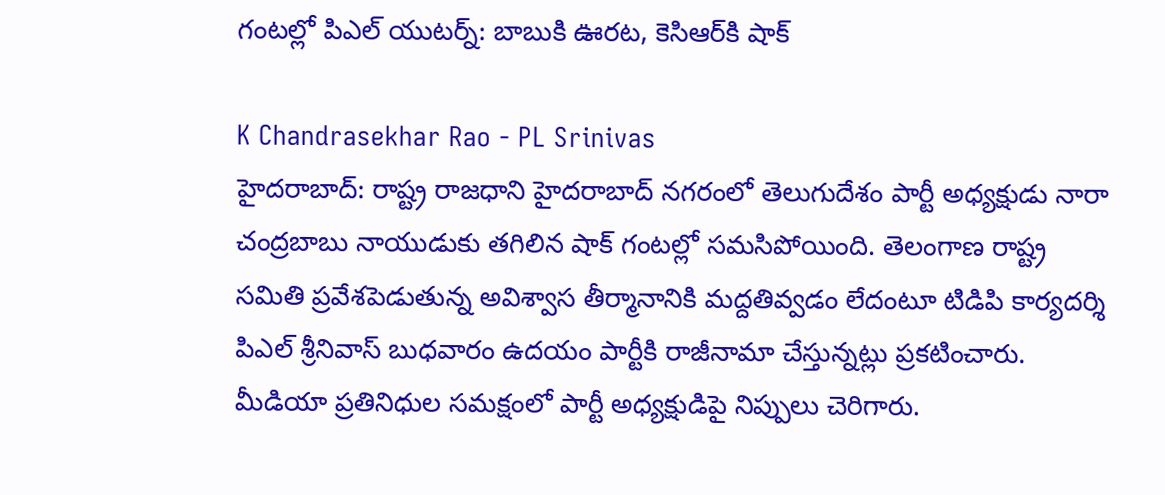గంటల్లో పిఎల్ యుటర్న్: బాబుకి ఊరట, కెసిఆర్‌కి షాక్

K Chandrasekhar Rao - PL Srinivas
హైదరాబాద్: రాష్ట్ర రాజధాని హైదరాబాద్ నగరంలో తెలుగుదేశం పార్టీ అధ్యక్షుడు నారా చంద్రబాబు నాయుడుకు తగిలిన షాక్ గంటల్లో సమసిపోయింది. తెలంగాణ రాష్ట్ర సమితి ప్రవేశపెడుతున్న అవిశ్వాస తీర్మానానికి మద్దతివ్వడం లేదంటూ టిడిపి కార్యదర్శి పిఎల్ శ్రీనివాస్ బుధవారం ఉదయం పార్టీకి రాజీనామా చేస్తున్నట్లు ప్రకటించారు. మీడియా ప్రతినిధుల సమక్షంలో పార్టీ అధ్యక్షుడిపై నిప్పులు చెరిగారు.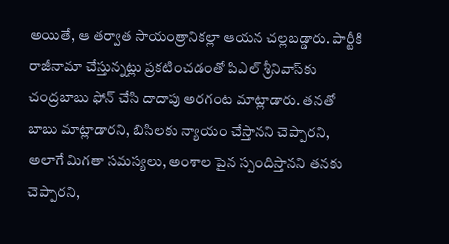అయితే, ఆ తర్వాత సాయంత్రానికల్లా ఆయన చల్లబడ్డారు. పార్టీకి రాజీనామా చేస్తున్నట్లు ప్రకటించడంతో పిఎల్ శ్రీనివాస్‌‍కు చంద్రబాబు ఫోన్ చేసి దాదాపు అరగంట మాట్లాడారు. తనతో బాబు మాట్లాడారని, బిసిలకు న్యాయం చేస్తానని చెప్పారని, అలాగే మిగతా సమస్యలు, అంశాల పైన స్పందిస్తానని తనకు చెప్పారని,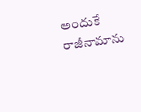అందుకే రాజీనామాను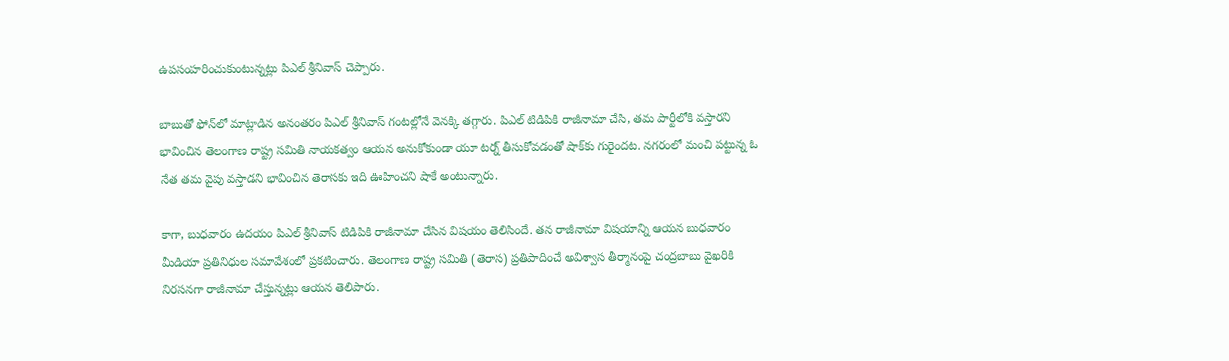ఉపసంహరించుకుంటున్నట్లు పిఎల్ శ్రీనివాస్ చెప్పారు.

బాబుతో ఫోన్‌లో మాట్లాడిన అనంతరం పిఎల్ శ్రీనివాస్ గంటల్లోనే వెనక్కి తగ్గారు. పిఎల్ టిడిపికి రాజీనామా చేసి, తమ పార్టీలోకి వస్తారని భావించిన తెలంగాణ రాష్ట్ర సమితి నాయకత్వం ఆయన అనుకోకుండా యూ టర్న్ తీసుకోవడంతో షాక్‌కు గురైందట. నగరంలో మంచి పట్టున్న ఓ నేత తమ వైపు వస్తాడని భావించిన తెరాసకు ఇది ఊహించని షాకే అంటున్నారు.

కాగా, బుధవారం ఉదయం పిఎల్ శ్రీనివాస్ టిడిపికి రాజీనామా చేసిన విషయం తెలిసిందే. తన రాజీనామా విషయాన్ని ఆయన బుధవారం మీడియా ప్రతినిధుల సమావేశంలో ప్రకటించారు. తెలంగాణ రాష్ట్ర సమితి (తెరాస) ప్రతిపాదించే అవిశ్వాస తీర్మానంపై చంద్రబాబు వైఖరికి నిరసనగా రాజీనామా చేస్తున్నట్లు ఆయన తెలిపారు.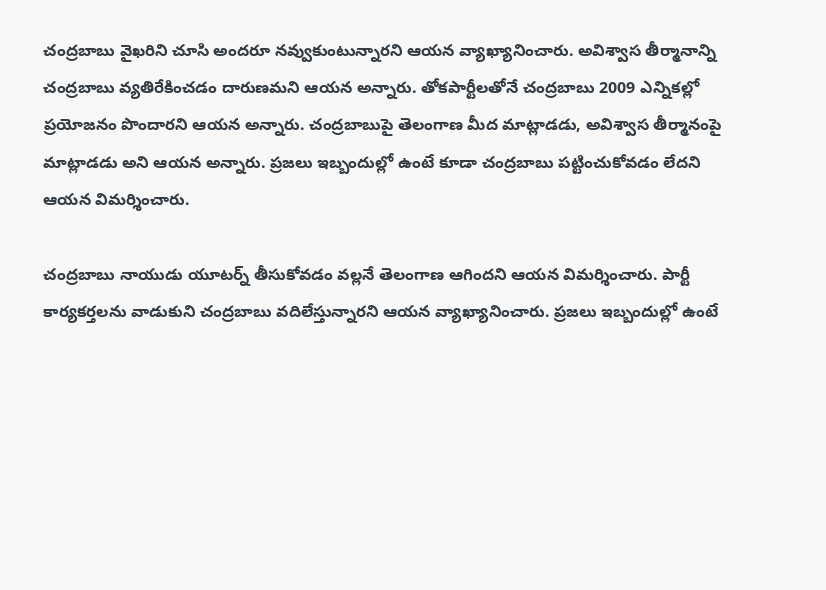చంద్రబాబు వైఖరిని చూసి అందరూ నవ్వుకుంటున్నారని ఆయన వ్యాఖ్యానించారు. అవిశ్వాస తీర్మానాన్ని చంద్రబాబు వ్యతిరేకించడం దారుణమని ఆయన అన్నారు. తోకపార్టీలతోనే చంద్రబాబు 2009 ఎన్నికల్లో ప్రయోజనం పొందారని ఆయన అన్నారు. చంద్రబాబుపై తెలంగాణ మీద మాట్లాడడు, అవిశ్వాస తీర్మానంపై మాట్లాడడు అని ఆయన అన్నారు. ప్రజలు ఇబ్బందుల్లో ఉంటే కూడా చంద్రబాబు పట్టించుకోవడం లేదని ఆయన విమర్శించారు.

చంద్రబాబు నాయుడు యూటర్న్ తీసుకోవడం వల్లనే తెలంగాణ ఆగిందని ఆయన విమర్శించారు. పార్టీ కార్యకర్తలను వాడుకుని చంద్రబాబు వదిలేస్తున్నారని ఆయన వ్యాఖ్యానించారు. ప్రజలు ఇబ్బందుల్లో ఉంటే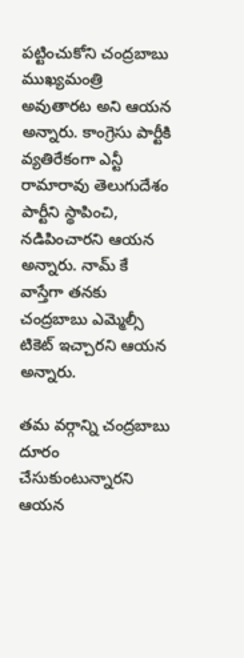పట్టించుకోని చంద్రబాబు ముఖ్యమంత్రి అవుతారట అని ఆయన అన్నారు. కాంగ్రెసు పార్టీకి వ్యతిరేకంగా ఎన్టీ రామారావు తెలుగుదేశం పార్టీని స్థాపించి, నడిపించారని ఆయన అన్నారు. నామ్ కే వాస్తేగా తనకు చంద్రబాబు ఎమ్మెల్సీ టికెట్ ఇచ్చారని ఆయన అన్నారు.

తమ వర్గాన్ని చంద్రబాబు దూరం చేసుకుంటున్నారని ఆయన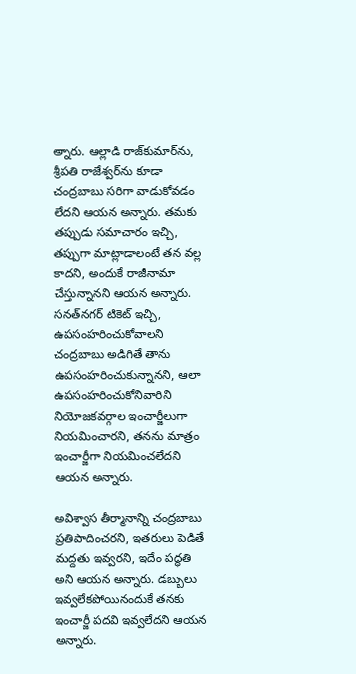అ్నారు. ఆల్లాడి రాజ్‌కుమార్‌ను, శ్రీపతి రాజేశ్వర్‌ను కూడా చంద్రబాబు సరిగా వాడుకోవడం లేదని ఆయన అన్నారు. తమకు తప్పుడు సమాచారం ఇచ్చి, తప్పుగా మాట్లాడాలంటే తన వల్ల కాదని, అందుకే రాజీనామా చేస్తున్నానని ఆయన అన్నారు. సనత్‌నగర్ టికెట్ ఇచ్చి, ఉపసంహరించుకోవాలని చంద్రబాబు అడిగితే తాను ఉపసంహరించుకున్నానని, ఆలా ఉపసంహరించుకోనివారిని నియోజకవర్గాల ఇంచార్జీలుగా నియమించారని, తనను మాత్రం ఇంచార్జీగా నియమించలేదని ఆయన అన్నారు.

అవిశ్వాస తీర్మానాన్ని చంద్రబాబు ప్రతిపాదించరని, ఇతరులు పెడితే మద్దతు ఇవ్వరని, ఇదేం పద్ధతి అని ఆయన అన్నారు. డబ్బులు ఇవ్వలేకపోయినందుకే తనకు ఇంచార్జీ పదవి ఇవ్వలేదని ఆయన అన్నారు.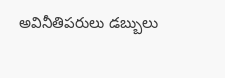అవినీతిపరులు డబ్బులు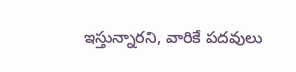ఇస్తున్నారని, వారికే పదవులు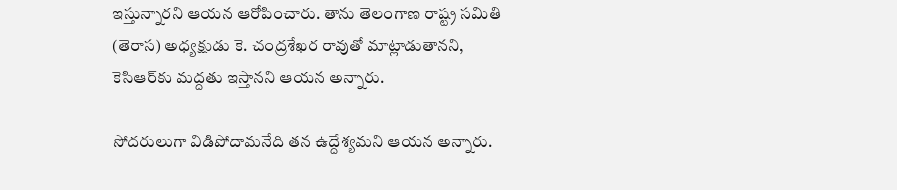ఇస్తున్నారని ఆయన ఆరోపించారు. తాను తెలంగాణ రాష్ట్ర సమితి (తెరాస) అధ్యక్షుడు కె. చంద్రశేఖర రావుతో మాట్లాడుతానని, కెసిఆర్‌కు మద్దతు ఇస్తానని ఆయన అన్నారు.

సోదరులుగా విడిపోదామనేది తన ఉద్దేశ్యమని ఆయన అన్నారు.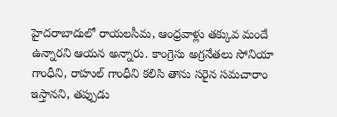హైదరాబాదులో రాయలసీమ, ఆంధ్రవాళ్లు తక్కువ మందే ఉన్నారని ఆయన అన్నారు. కాంగ్రెసు అగ్రనేతలు సోనియా గాంధీని, రాహుల్ గాంధీని కలిసి తాను సరైన సమచారాం ఇస్తానని, తప్పుడు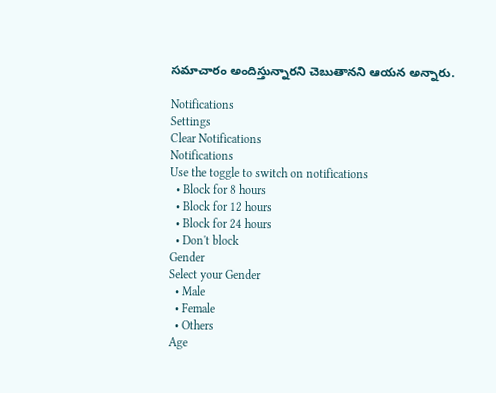సమాచారం అందిస్తున్నారని చెబుతానని ఆయన అన్నారు.

Notifications
Settings
Clear Notifications
Notifications
Use the toggle to switch on notifications
  • Block for 8 hours
  • Block for 12 hours
  • Block for 24 hours
  • Don't block
Gender
Select your Gender
  • Male
  • Female
  • Others
Age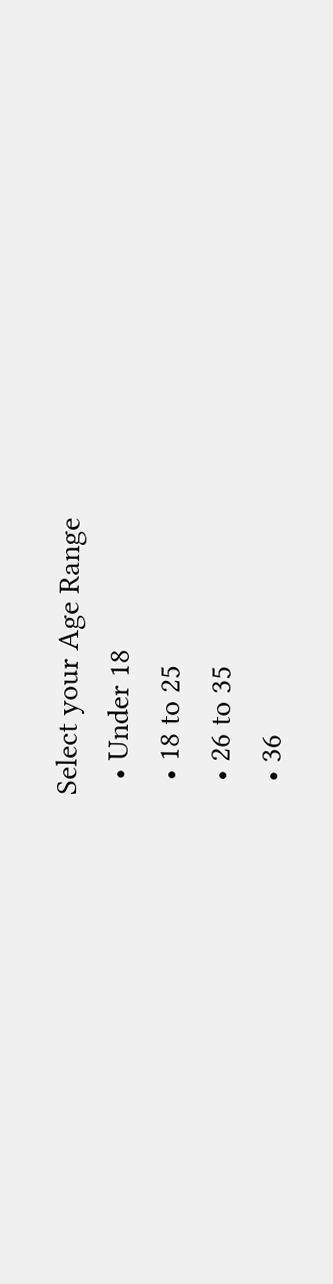Select your Age Range
  • Under 18
  • 18 to 25
  • 26 to 35
  • 36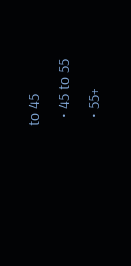to 45
  • 45 to 55
  • 55+